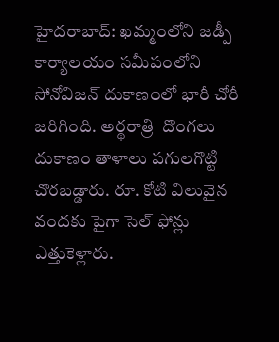హైదరాబాద్: ఖమ్మంలోని జడ్పీ కార్యాలయం సమీపంలోని సోనోవిజన్ దుకాణంలో భారీ చోరీ జరిగింది. అర్థరాత్రి  దొంగలు దుకాణం తాళాలు పగులగొట్టి  చొరబడ్డారు. రూ. కోటి విలువైన వందకు పైగా సెల్ ఫోన్లు ఎత్తుకెళ్లారు.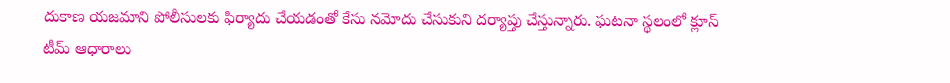దుకాణ యజమాని పోలీసులకు ఫిర్యాదు చేయడంతో కేసు నమోదు చేసుకుని దర్యాప్తు చేస్తున్నారు. ఘటనా స్థలంలో క్లూస్ టీమ్ ఆధారాలు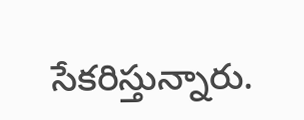సేకరిస్తున్నారు.